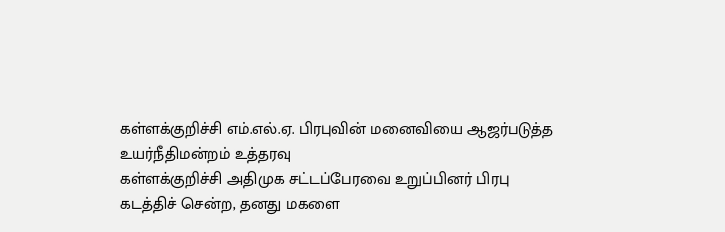கள்ளக்குறிச்சி எம்.எல்.ஏ. பிரபுவின் மனைவியை ஆஜர்படுத்த உயர்நீதிமன்றம் உத்தரவு
கள்ளக்குறிச்சி அதிமுக சட்டப்பேரவை உறுப்பினர் பிரபு கடத்திச் சென்ற, தனது மகளை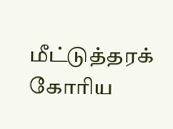மீட்டுத்தரக் கோரிய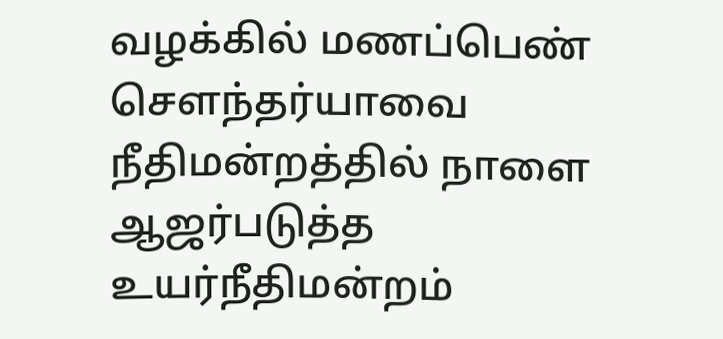வழக்கில் மணப்பெண் சௌந்தர்யாவை நீதிமன்றத்தில் நாளை ஆஜர்படுத்த உயர்நீதிமன்றம்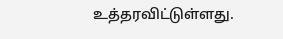உத்தரவிட்டுள்ளது.